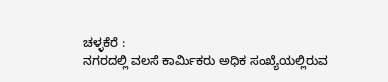ಚಳ್ಳಕೆರೆ :
ನಗರದಲ್ಲಿ ವಲಸೆ ಕಾರ್ಮಿಕರು ಅಧಿಕ ಸಂಖ್ಯೆಯಲ್ಲಿರುವ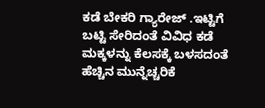ಕಡೆ ಬೇಕರಿ ಗ್ಯಾರೇಜ್ .ಇಟ್ಟಿಗೆ ಬಟ್ಟಿ ಸೇರಿದಂತೆ ವಿವಿಧ ಕಡೆ ಮಕ್ಕಳನ್ನು ಕೆಲಸಕ್ಕೆ ಬಳಸದಂತೆ ಹೆಚ್ಚಿನ ಮುನ್ನೆಚ್ಚರಿಕೆ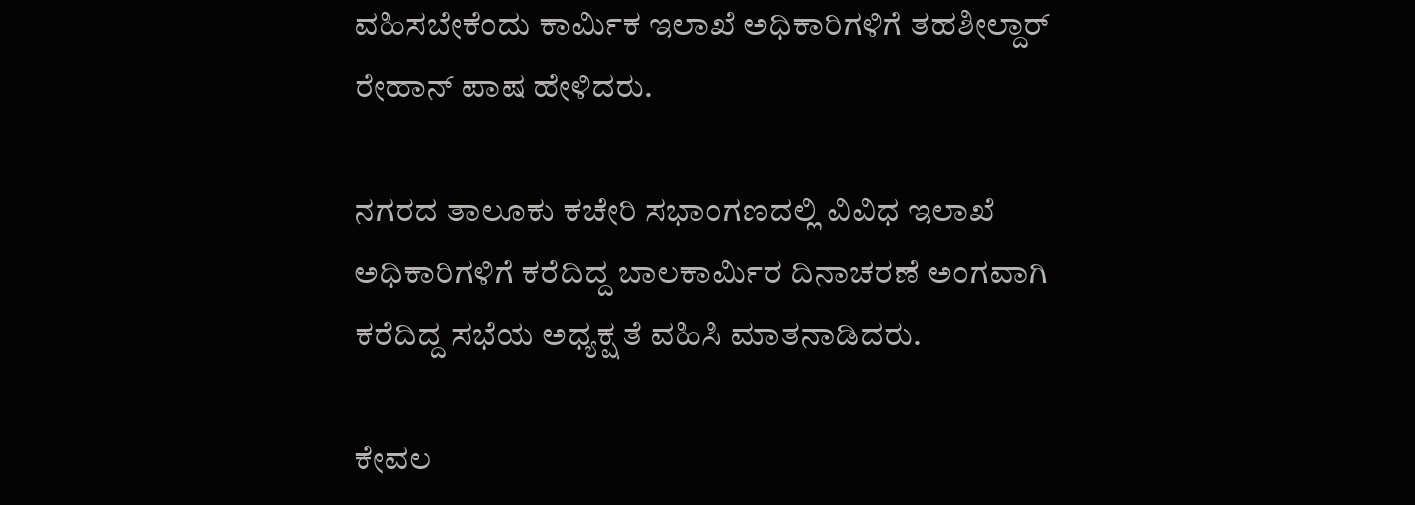ವಹಿಸಬೇಕೆಂದು ಕಾರ್ಮಿಕ ಇಲಾಖೆ ಅಧಿಕಾರಿಗಳಿಗೆ ತಹಶೀಲ್ದಾರ್ ರೇಹಾನ್ ಪಾಷ ಹೇಳಿದರು.

ನಗರದ ತಾಲೂಕು ಕಚೇರಿ ಸಭಾಂಗಣದಲ್ಲಿ ವಿವಿಧ ಇಲಾಖೆ ಅಧಿಕಾರಿಗಳಿಗೆ ಕರೆದಿದ್ದ ಬಾಲಕಾರ್ಮಿರ ದಿನಾಚರಣೆ ಅಂಗವಾಗಿ ಕರೆದಿದ್ದ ಸಭೆಯ ಅಧ್ಯಕ್ಷ ತೆ ವಹಿಸಿ ಮಾತನಾಡಿದರು.

ಕೇವಲ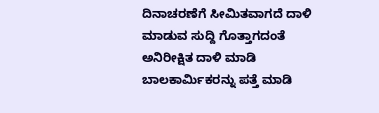ದಿನಾಚರಣೆಗೆ ಸೀಮಿತವಾಗದೆ ದಾಳಿ ಮಾಡುವ ಸುದ್ದಿ ಗೊತ್ತಾಗದಂತೆ ಅನಿರೀಕ್ಷಿತ ದಾಳಿ ಮಾಡಿ ಬಾಲಕಾರ್ಮಿಕರನ್ನು ಪತ್ತೆ ಮಾಡಿ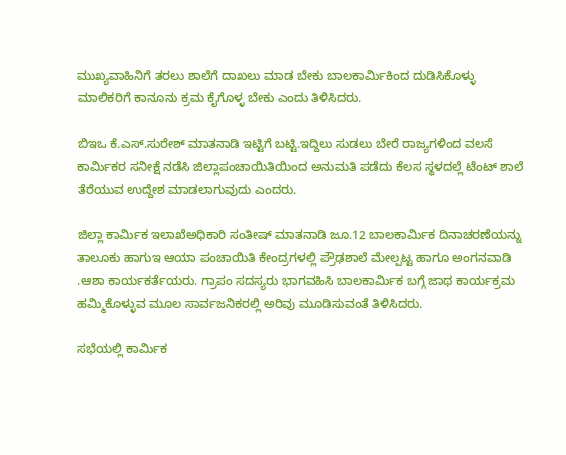ಮುಖ್ಯವಾಹಿನಿಗೆ ತರಲು ಶಾಲೆಗೆ ದಾಖಲು ಮಾಡ ಬೇಕು ಬಾಲಕಾರ್ಮಿಕಿಂದ ದುಡಿಸಿಕೊಳ್ಳು ಮಾಲಿಕರಿಗೆ ಕಾನೂನು ಕ್ರಮ ಕೈಗೊಳ್ಳ ಬೇಕು ಎಂದು ತಿಳಿಸಿದರು.

ಬಿಇಒ ಕೆ.ಎಸ್.ಸುರೇಶ್ ಮಾತನಾಡಿ ಇಟ್ಟಿಗೆ ಬಟ್ಟಿ.ಇದ್ದಿಲು ಸುಡಲು ಬೇರೆ ರಾಜ್ಯಗಳಿಂದ ವಲಸೆ ಕಾರ್ಮಿಕರ ಸನೀಕ್ಷೆ ನಡೆಸಿ ಜಿಲ್ಲಾಪಂಚಾಯಿತಿಯಿಂದ ಅನುಮತಿ ಪಡೆದು ಕೆಲಸ ಸ್ಥಳದಲ್ಲೆ ಟೆಂಟ್ ಶಾಲೆ ತೆರೆಯುವ ಉದ್ದೇಶ ಮಾಡಲಾಗುವುದು ಎಂದರು.

ಜಿಲ್ಲಾ ಕಾರ್ಮಿಕ ಇಲಾಖೆ‌ಅಧಿಕಾರಿ ಸಂತೀಷ್ ಮಾತನಾಡಿ ಜೂ.12 ಬಾಲಕಾರ್ಮಿಕ ದಿನಾಚರಣೆಯನ್ನು ತಾಲೂಕು ಹಾಗುಇ ಆಯಾ ಪಂಚಾಯಿತಿ ಕೇಂದ್ರಗಳಲ್ಲಿ ಪ್ರೌಢಶಾಲೆ ಮೇಲ್ಪಟ್ಟ ಹಾಗೂ ಅಂಗನವಾಡಿ .ಆಶಾ ಕಾರ್ಯಕರ್ತೆಯರು. ಗ್ರಾಪಂ ಸದಸ್ಯರು ಭಾಗವಹಿಸಿ ಬಾಲಕಾರ್ಮಿಕ ಬಗ್ಗೆ ಜಾಥ ಕಾರ್ಯಕ್ರಮ ಹಮ್ಮಿಕೊಳ್ಳುವ ಮೂಲ ಸಾರ್ವಜನಿಕರಲ್ಲಿ ಅರಿವು ಮೂಡಿಸುವಂತೆ ತಿಳಿಸಿದರು.

ಸಭೆಯಲ್ಲಿ ಕಾರ್ಮಿಕ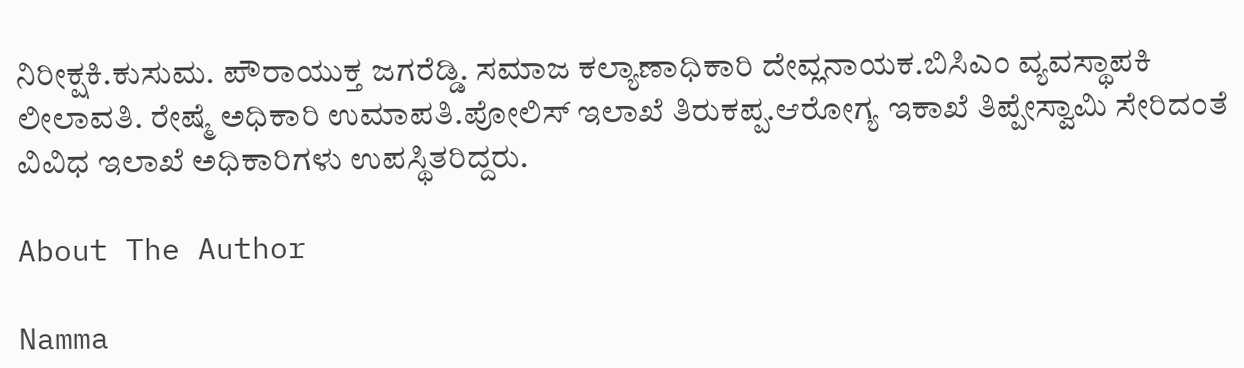ನಿರೀಕ್ಷಕಿ.ಕುಸುಮ. ಪೌರಾಯುಕ್ತ ಜಗರೆಡ್ಡಿ. ಸಮಾಜ ಕಲ್ಯಾಣಾಧಿಕಾರಿ ದೇವ್ಲನಾಯಕ.ಬಿಸಿಎಂ ವ್ಯವಸ್ಥಾಪಕಿ ಲೀಲಾವತಿ. ರೇಷ್ಮೆ ಅಧಿಕಾರಿ ಉಮಾಪತಿ.ಪೋಲಿಸ್ ಇಲಾಖೆ ತಿರುಕಪ್ಪ.ಆರೋಗ್ಯ ಇಕಾಖೆ ತಿಪ್ಪೇಸ್ವಾಮಿ ಸೇರಿದಂತೆ ವಿವಿಧ ಇಲಾಖೆ ಅಧಿಕಾರಿಗಳು ಉಪಸ್ಥಿತರಿದ್ದರು.

About The Author

Namma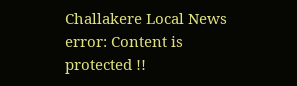Challakere Local News
error: Content is protected !!